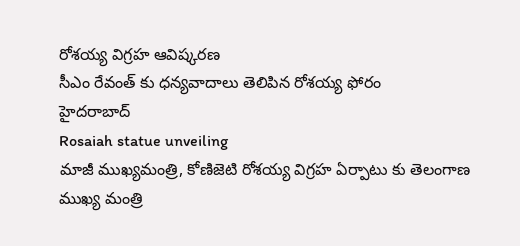రోశయ్య విగ్రహ ఆవిష్కరణ
సీఎం రేవంత్ కు ధన్యవాదాలు తెలిపిన రోశయ్య ఫోరం
హైదరాబాద్
Rosaiah statue unveiling
మాజీ ముఖ్యమంత్రి, కోణిజెటి రోశయ్య విగ్రహ ఏర్పాటు కు తెలంగాణ ముఖ్య మంత్రి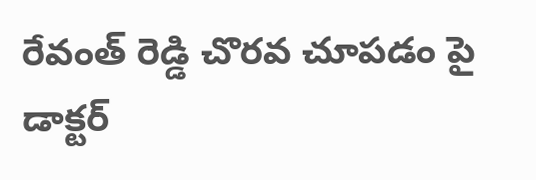రేవంత్ రెడ్డి చొరవ చూపడం పై డాక్టర్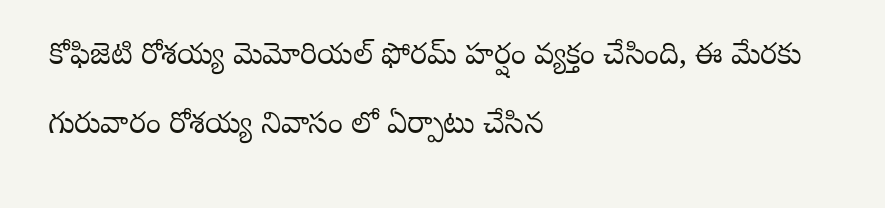కోఫిజెటి రోశయ్య మెమోరియల్ ఫోరమ్ హర్షం వ్యక్తం చేసింది, ఈ మేరకు గురువారం రోశయ్య నివాసం లో ఏర్పాటు చేసిన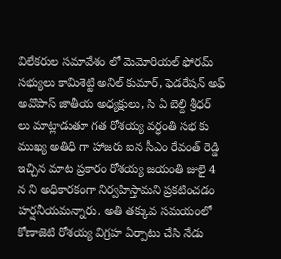విలేకరుల సమావేశం లో మెమోరియల్ ఫోరమ్ సభ్యులు కామిశెట్టి అనిల్ కుమార్, ఫెడరేషన్ అఫ్ అవొపాస్ జాతీయ అధ్యక్షులు, సి ఏ బెల్ది శ్రీధర్ లు మాట్లాడుతూ గత రోశయ్య వర్ధంతి సభ కు ముఖ్య అతిధి గా హాజరు ఐన సీఎం రేవంత్ రెడ్డి ఇచ్చిన మాట ప్రకారం రోశయ్య జయంతి జులై 4 న ని అధికారకంగా నిర్వహిస్తామని ప్రకటించడం హర్షనీయమన్నారు. అతి తక్కువ సమయంలో కోణాజెటి రోశయ్య విగ్రహ ఏర్పాటు చేసి నేడు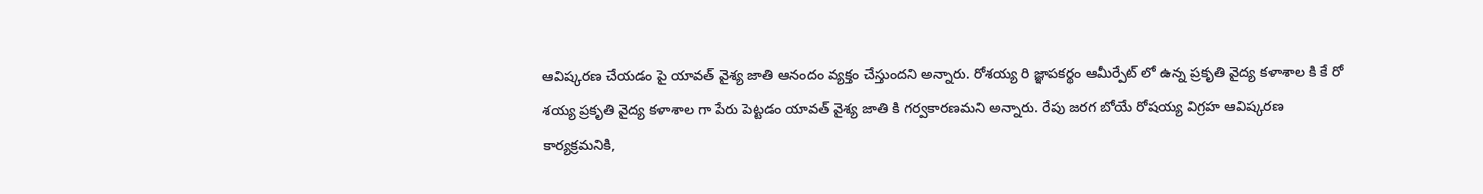ఆవిష్కరణ చేయడం పై యావత్ వైశ్య జాతి ఆనందం వ్యక్తం చేస్తుందని అన్నారు. రోశయ్య రి జ్ఞాపకర్థం ఆమీర్పేట్ లో ఉన్న ప్రకృతి వైద్య కళాశాల కి కే రో
శయ్య ప్రకృతి వైద్య కళాశాల గా పేరు పెట్టడం యావత్ వైశ్య జాతి కి గర్వకారణమని అన్నారు. రేపు జరగ బోయే రోషయ్య విగ్రహ ఆవిష్కరణ కార్యక్రమనికి,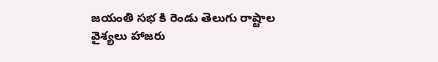జయంతి సభ కి రెండు తెలుగు రాష్టాల వైశ్యలు హాజరు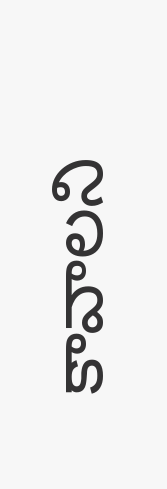కావాలని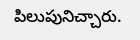పిలుపునిచ్చారు.